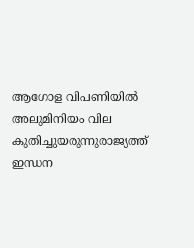ആഗോള വിപണിയില്‍ അലുമിനിയം വില കുതിച്ചുയരുന്നുരാജ്യത്ത് ഇന്ധന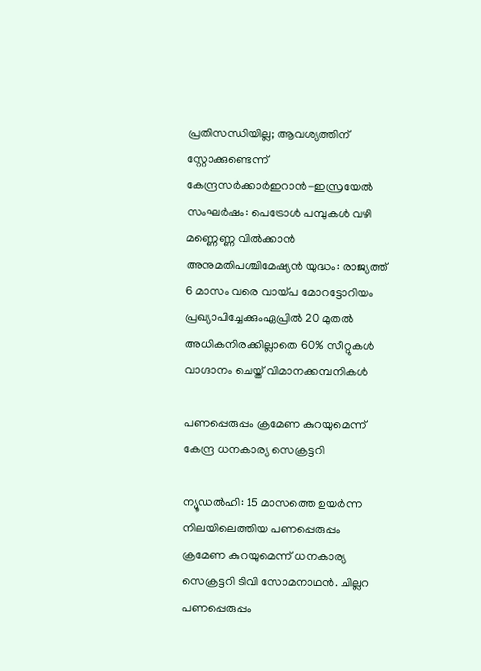പ്രതിസന്ധിയില്ല; ആവശ്യത്തിന് സ്റ്റോക്കുണ്ടെന്ന് കേന്ദ്രസര്‍ക്കാര്‍ഇറാൻ-ഇസ്രയേൽ സംഘർഷം: പെട്രോൾ പമ്പുകൾ വഴി മണ്ണെണ്ണ വിൽക്കാൻ അനുമതിപശ്ചിമേഷ്യൻ യുദ്ധം: രാജ്യത്ത് 6 മാസം വരെ വായ്പ മോറട്ടോറിയം പ്രഖ്യാപിച്ചേക്കുംഏപ്രിൽ 20 മുതൽ അധികനിരക്കില്ലാതെ 60% സീറ്റുകൾ വാഗ്ദാനം ചെയ്ത് വിമാനക്കമ്പനികൾ

പണപ്പെരുപ്പം ക്രമേണ കുറയുമെന്ന് കേന്ദ്ര ധനകാര്യ സെക്രട്ടറി

ന്യൂഡല്‍ഹി: 15 മാസത്തെ ഉയര്‍ന്ന നിലയിലെത്തിയ പണപ്പെരുപ്പം ക്രമേണ കുറയുമെന്ന് ധനകാര്യ സെക്രട്ടറി ടിവി സോമനാഥന്‍. ചില്ലറ പണപ്പെരുപ്പം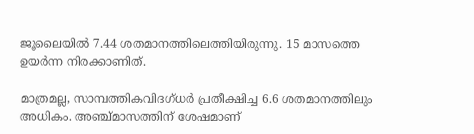ജൂലൈയില്‍ 7.44 ശതമാനത്തിലെത്തിയിരുന്നു. 15 മാസത്തെ ഉയര്‍ന്ന നിരക്കാണിത്.

മാത്രമല്ല, സാമ്പത്തികവിദഗ്ധര്‍ പ്രതീക്ഷിച്ച 6.6 ശതമാനത്തിലും അധികം. അഞ്ച്മാസത്തിന് ശേഷമാണ്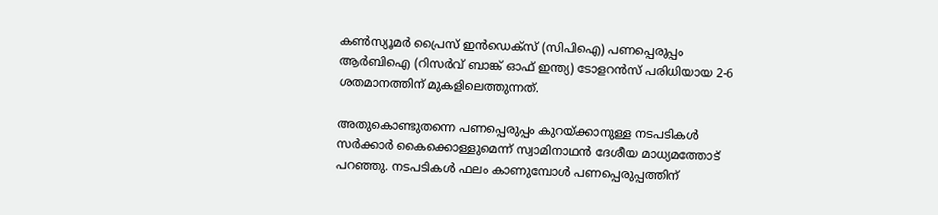കണ്‍സ്യൂമര്‍ പ്രൈസ് ഇന്‍ഡെക്‌സ് (സിപിഐ) പണപ്പെരുപ്പം ആര്‍ബിഐ (റിസര്‍വ് ബാങ്ക് ഓഫ് ഇന്ത്യ) ടോളറന്‍സ് പരിധിയായ 2-6 ശതമാനത്തിന് മുകളിലെത്തുന്നത്.

അതുകൊണ്ടുതന്നെ പണപ്പെരുപ്പം കുറയ്ക്കാനുള്ള നടപടികള്‍ സര്‍ക്കാര്‍ കൈക്കൊള്ളുമെന്ന് സ്വാമിനാഥന്‍ ദേശീയ മാധ്യമത്തോട് പറഞ്ഞു. നടപടികള്‍ ഫലം കാണുമ്പോള്‍ പണപ്പെരുപ്പത്തിന്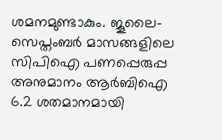ശമനമുണ്ടാകും. ജൂലൈ-സെപ്തംബര്‍ മാസങ്ങളിലെ സിപിഐ പണപ്പെരുപ്പ അനുമാനം ആര്‍ബിഐ 6.2 ശതമാനമായി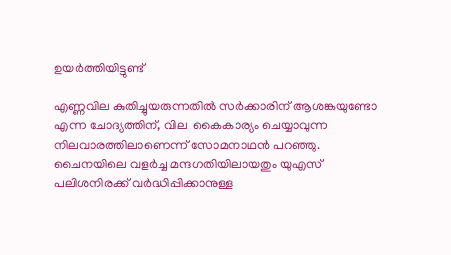ഉയര്‍ത്തിയിട്ടുണ്ട്

എണ്ണവില കുതിച്ചുയരുന്നതില്‍ സര്‍ക്കാരിന് ആശങ്കയുണ്ടോ എന്ന ചോദ്യത്തിന്, വില  കൈകാര്യം ചെയ്യാവുന്ന നിലവാരത്തിലാണെന്ന് സോമനാഥന്‍ പറഞ്ഞു. ചൈനയിലെ വളര്‍ച്ച മന്ദഗതിയിലായതും യുഎസ് പലിശനിരക്ക് വര്‍ദ്ധിപ്പിക്കാനുള്ള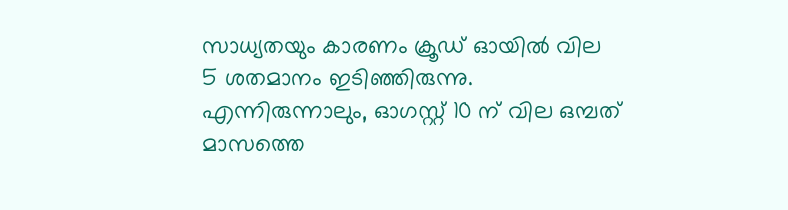സാധ്യതയും കാരണം ക്രൂഡ് ഓയില്‍ വില  5 ശതമാനം ഇടിഞ്ഞിരുന്നു. എന്നിരുന്നാലും, ഓഗസ്റ്റ് 10 ന് വില ഒമ്പത് മാസത്തെ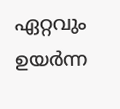ഏറ്റവും ഉയര്‍ന്ന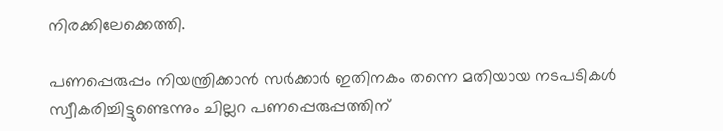നിരക്കിലേക്കെത്തി.

പണപ്പെരുപ്പം നിയന്ത്രിക്കാന്‍ സര്‍ക്കാര്‍ ഇതിനകം തന്നെ മതിയായ നടപടികള്‍ സ്വീകരിച്ചിട്ടുണ്ടെന്നും ചില്ലറ പണപ്പെരുപ്പത്തിന്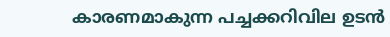കാരണമാകുന്ന പച്ചക്കറിവില ഉടന്‍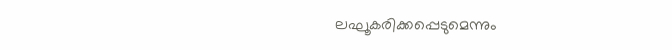ലഘൂകരിക്കപ്പെടുമെന്നും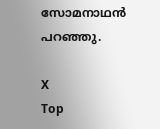സോമനാഥന്‍ പറഞ്ഞു.

X
Top